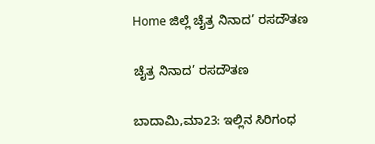Home ಜಿಲ್ಲೆ ಚೈತ್ರ ನಿನಾದ’ ರಸದೌತಣ

ಚೈತ್ರ ನಿನಾದ’ ರಸದೌತಣ

ಬಾದಾಮಿ,ಮಾ23: ಇಲ್ಲಿನ ಸಿರಿಗಂಧ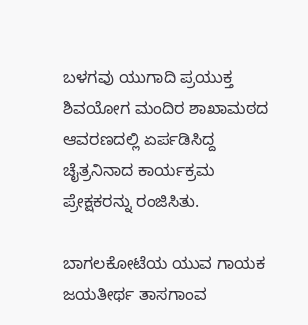ಬಳಗವು ಯುಗಾದಿ ಪ್ರಯುಕ್ತ ಶಿವಯೋಗ ಮಂದಿರ ಶಾಖಾಮಠದ ಆವರಣದಲ್ಲಿ ಏರ್ಪಡಿಸಿದ್ದ ಚೈತ್ರನಿನಾದ ಕಾರ್ಯಕ್ರಮ ಪ್ರೇಕ್ಷಕರನ್ನು ರಂಜಿಸಿತು.

ಬಾಗಲಕೋಟೆಯ ಯುವ ಗಾಯಕ ಜಯತೀರ್ಥ ತಾಸಗಾಂವ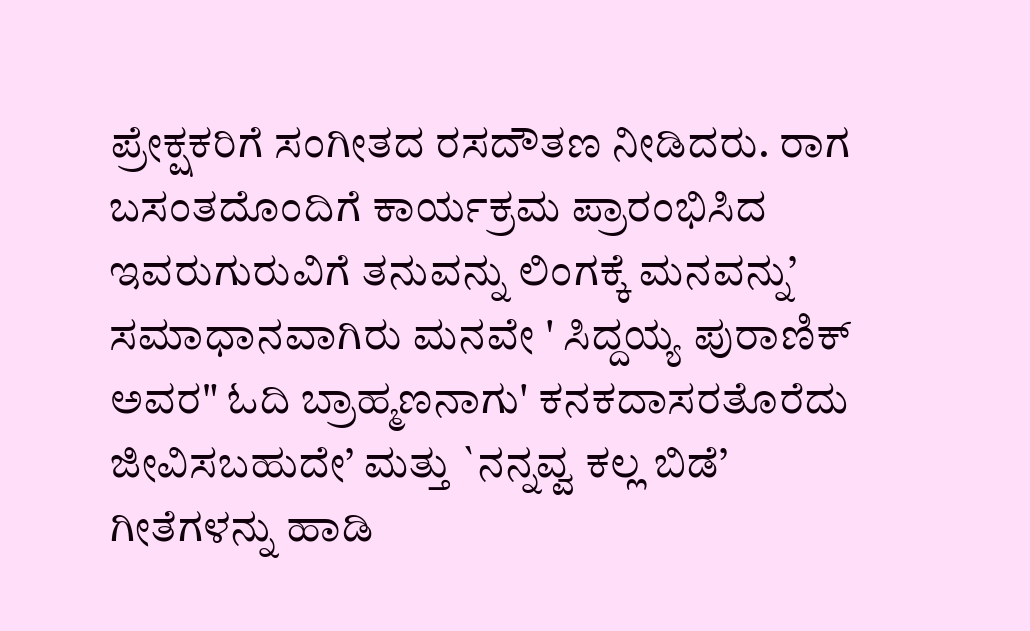ಪ್ರೇಕ್ಷಕರಿಗೆ ಸಂಗೀತದ ರಸದೌತಣ ನೀಡಿದರು. ರಾಗ ಬಸಂತದೊಂದಿಗೆ ಕಾರ್ಯಕ್ರಮ ಪ್ರಾರಂಭಿಸಿದ ಇವರುಗುರುವಿಗೆ ತನುವನ್ನು ಲಿಂಗಕ್ಕೆ ಮನವನ್ನು’ ಸಮಾಧಾನವಾಗಿರು ಮನವೇ ' ಸಿದ್ದಯ್ಯ ಪುರಾಣಿಕ್ ಅವರ" ಓದಿ ಬ್ರಾಹ್ಮಣನಾಗು' ಕನಕದಾಸರತೊರೆದು ಜೀವಿಸಬಹುದೇ’ ಮತ್ತು `ನನ್ನವ್ವ ಕಲ್ಲ ಬಿಡೆ’ ಗೀತೆಗಳನ್ನು ಹಾಡಿ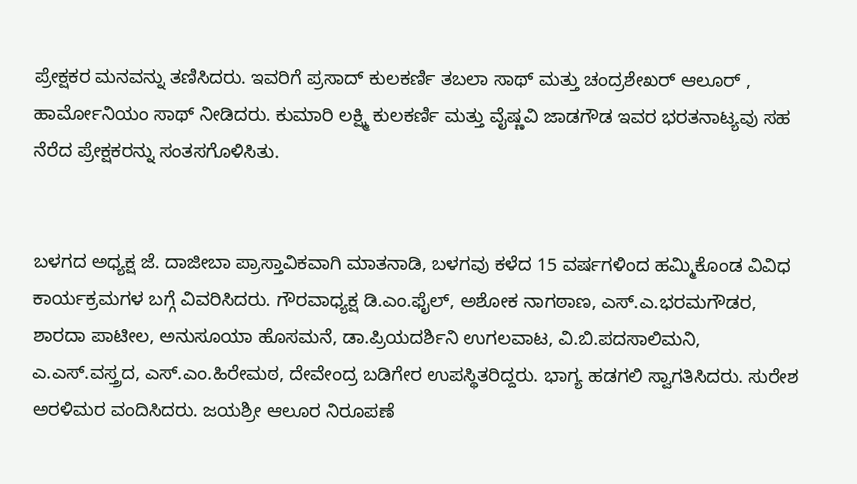ಪ್ರೇಕ್ಷಕರ ಮನವನ್ನು ತಣಿಸಿದರು. ಇವರಿಗೆ ಪ್ರಸಾದ್ ಕುಲಕರ್ಣಿ ತಬಲಾ ಸಾಥ್ ಮತ್ತು ಚಂದ್ರಶೇಖರ್ ಆಲೂರ್ , ಹಾರ್ಮೋನಿಯಂ ಸಾಥ್ ನೀಡಿದರು. ಕುಮಾರಿ ಲಕ್ಷ್ಮಿ ಕುಲಕರ್ಣಿ ಮತ್ತು ವೈಷ್ಣವಿ ಜಾಡಗೌಡ ಇವರ ಭರತನಾಟ್ಯವು ಸಹ ನೆರೆದ ಪ್ರೇಕ್ಷಕರನ್ನು ಸಂತಸಗೊಳಿಸಿತು.


ಬಳಗದ ಅಧ್ಯಕ್ಷ ಜೆ. ದಾಜೀಬಾ ಪ್ರಾಸ್ತಾವಿಕವಾಗಿ ಮಾತನಾಡಿ, ಬಳಗವು ಕಳೆದ 15 ವರ್ಷಗಳಿಂದ ಹಮ್ಮಿಕೊಂಡ ವಿವಿಧ ಕಾರ್ಯಕ್ರಮಗಳ ಬಗ್ಗೆ ವಿವರಿಸಿದರು. ಗೌರವಾಧ್ಯಕ್ಷ ಡಿ.ಎಂ.ಫೈಲ್, ಅಶೋಕ ನಾಗಠಾಣ, ಎಸ್.ಎ.ಭರಮಗೌಡರ, ಶಾರದಾ ಪಾಟೀಲ, ಅನುಸೂಯಾ ಹೊಸಮನೆ, ಡಾ.ಪ್ರಿಯದರ್ಶಿನಿ ಉಗಲವಾಟ, ವಿ.ಬಿ.ಪದಸಾಲಿಮನಿ, ಎ.ಎಸ್.ವಸ್ತ್ರದ, ಎಸ್.ಎಂ.ಹಿರೇಮಠ, ದೇವೇಂದ್ರ ಬಡಿಗೇರ ಉಪಸ್ಥಿತರಿದ್ದರು. ಭಾಗ್ಯ ಹಡಗಲಿ ಸ್ವಾಗತಿಸಿದರು. ಸುರೇಶ ಅರಳಿಮರ ವಂದಿಸಿದರು. ಜಯಶ್ರೀ ಆಲೂರ ನಿರೂಪಣೆ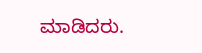ಮಾಡಿದರು.